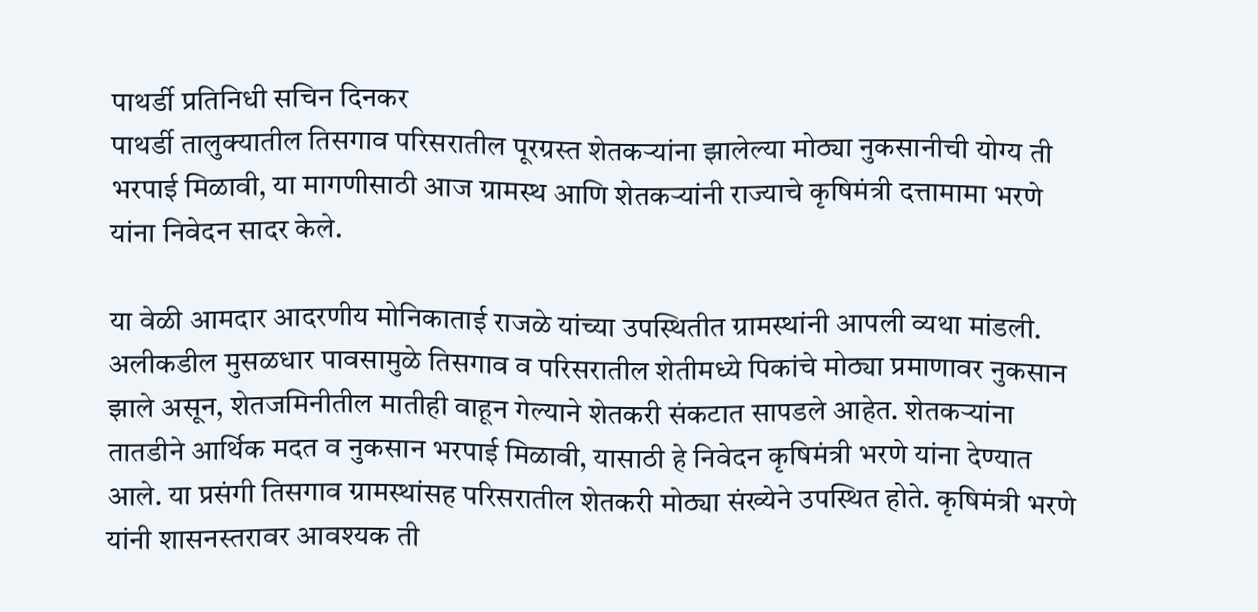पाथर्डी प्रतिनिधी सचिन दिनकर
पाथर्डी तालुक्यातील तिसगाव परिसरातील पूरग्रस्त शेतकऱ्यांना झालेल्या मोठ्या नुकसानीची योग्य ती भरपाई मिळावी, या मागणीसाठी आज ग्रामस्थ आणि शेतकऱ्यांनी राज्याचे कृषिमंत्री दत्तामामा भरणे यांना निवेदन सादर केले.

या वेळी आमदार आदरणीय मोनिकाताई राजळे यांच्या उपस्थितीत ग्रामस्थांनी आपली व्यथा मांडली. अलीकडील मुसळधार पावसामुळे तिसगाव व परिसरातील शेतीमध्ये पिकांचे मोठ्या प्रमाणावर नुकसान झाले असून, शेतजमिनीतील मातीही वाहून गेल्याने शेतकरी संकटात सापडले आहेत. शेतकऱ्यांना तातडीने आर्थिक मदत व नुकसान भरपाई मिळावी, यासाठी हे निवेदन कृषिमंत्री भरणे यांना देण्यात आले. या प्रसंगी तिसगाव ग्रामस्थांसह परिसरातील शेतकरी मोठ्या संख्येने उपस्थित होते. कृषिमंत्री भरणे यांनी शासनस्तरावर आवश्यक ती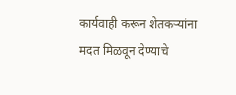कार्यवाही करून शेतकऱ्यांना मदत मिळवून देण्याचे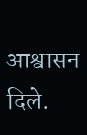आश्वासन दिले.